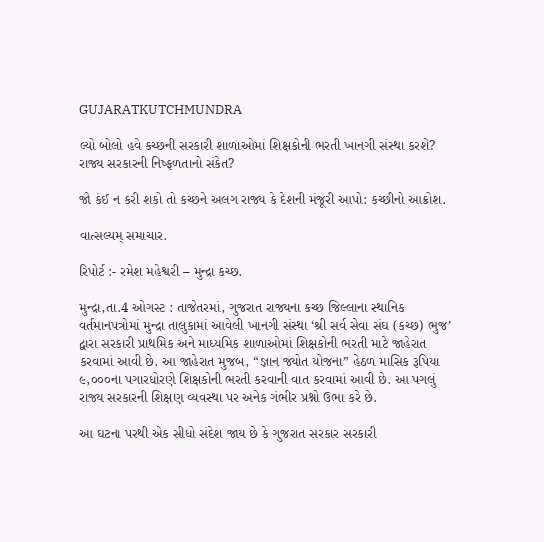GUJARATKUTCHMUNDRA

લ્યો બોલો હવે કચ્છની સરકારી શાળાઓમાં શિક્ષકોની ભરતી ખાનગી સંસ્થા કરશે? રાજ્ય સરકારની નિષ્ફળતાનો સંકેત?

જો કંઈ ન કરી શકો તો કચ્છને અલગ રાજ્ય કે દેશની મંજૂરી આપો: કચ્છીનો આક્રોશ.

વાત્સલ્યમ્ સમાચાર.

રિપોર્ટ :- રમેશ મહેશ્વરી – મુન્દ્રા કચ્છ.

મુન્દ્રા,તા.4 ઓગસ્ટ : તાજેતરમાં, ગુજરાત રાજ્યના કચ્છ જિલ્લાના સ્થાનિક વર્તમાનપત્રોમાં મુન્દ્રા તાલુકામાં આવેલી ખાનગી સંસ્થા ‘શ્રી સર્વ સેવા સંઘ (કચ્છ) ભુજ’ દ્વારા સરકારી પ્રાથમિક અને માધ્યમિક શાળાઓમાં શિક્ષકોની ભરતી માટે જાહેરાત કરવામાં આવી છે. આ જાહેરાત મુજબ, “જ્ઞાન જ્યોત યોજના” હેઠળ માસિક રૂપિયા ૯,૦૦૦ના પગારધોરણે શિક્ષકોની ભરતી કરવાની વાત કરવામાં આવી છે. આ પગલું રાજ્ય સરકારની શિક્ષણ વ્યવસ્થા પર અનેક ગંભીર પ્રશ્નો ઉભા કરે છે.

આ ઘટના પરથી એક સીધો સંદેશ જાય છે કે ગુજરાત સરકાર સરકારી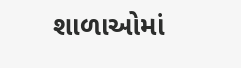શાળાઓમાં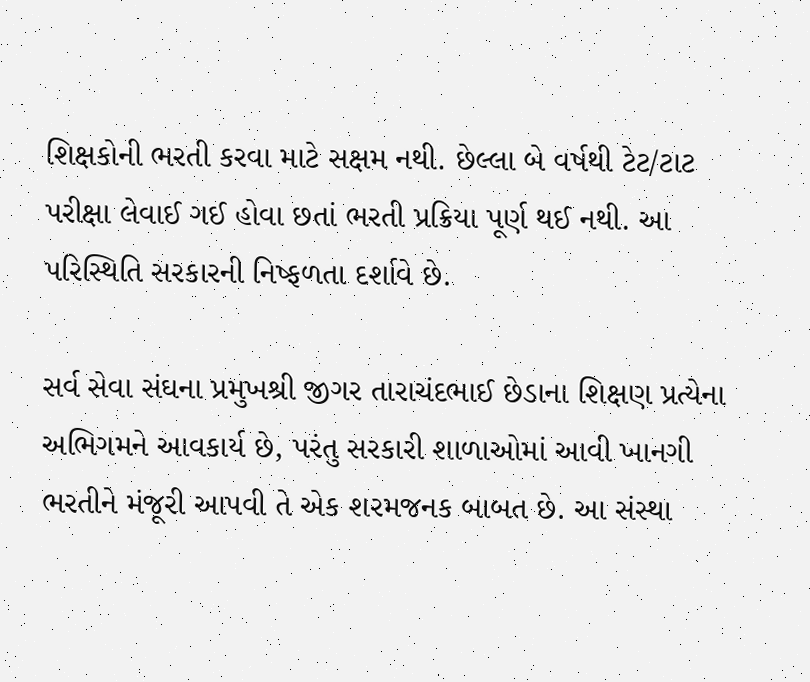શિક્ષકોની ભરતી કરવા માટે સક્ષમ નથી. છેલ્લા બે વર્ષથી ટેટ/ટાટ પરીક્ષા લેવાઈ ગઈ હોવા છતાં ભરતી પ્રક્રિયા પૂર્ણ થઈ નથી. આ પરિસ્થિતિ સરકારની નિષ્ફળતા દર્શાવે છે.

સર્વ સેવા સંઘના પ્રમુખશ્રી જીગર તારાચંદભાઈ છેડાના શિક્ષણ પ્રત્યેના અભિગમને આવકાર્ય છે, પરંતુ સરકારી શાળાઓમાં આવી ખાનગી ભરતીને મંજૂરી આપવી તે એક શરમજનક બાબત છે. આ સંસ્થા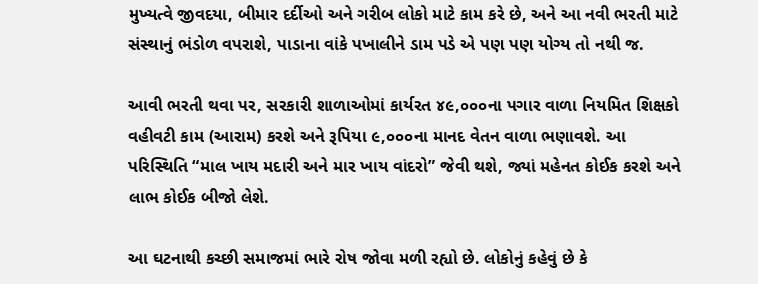મુખ્યત્વે જીવદયા, બીમાર દર્દીઓ અને ગરીબ લોકો માટે કામ કરે છે, અને આ નવી ભરતી માટે સંસ્થાનું ભંડોળ વપરાશે, પાડાના વાંકે પખાલીને ડામ પડે એ પણ પણ યોગ્ય તો નથી જ.

આવી ભરતી થવા પર, સરકારી શાળાઓમાં કાર્યરત ૪૯,૦૦૦ના પગાર વાળા નિયમિત શિક્ષકો વહીવટી કામ (આરામ) કરશે અને રૂપિયા ૯,૦૦૦ના માનદ વેતન વાળા ભણાવશે. આ પરિસ્થિતિ “માલ ખાય મદારી અને માર ખાય વાંદરો” જેવી થશે, જ્યાં મહેનત કોઈક કરશે અને લાભ કોઈક બીજો લેશે.

આ ઘટનાથી કચ્છી સમાજમાં ભારે રોષ જોવા મળી રહ્યો છે. લોકોનું કહેવું છે કે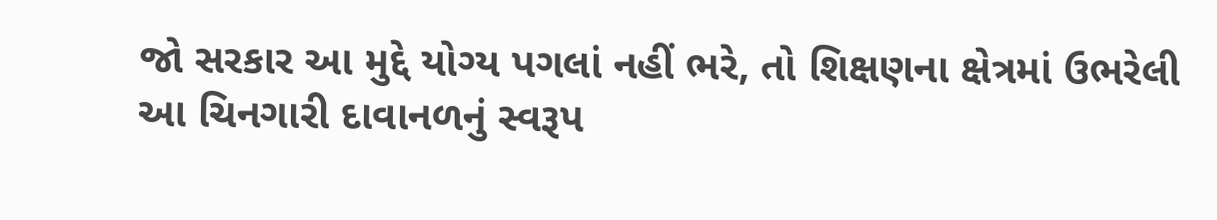જો સરકાર આ મુદ્દે યોગ્ય પગલાં નહીં ભરે, તો શિક્ષણના ક્ષેત્રમાં ઉભરેલી આ ચિનગારી દાવાનળનું સ્વરૂપ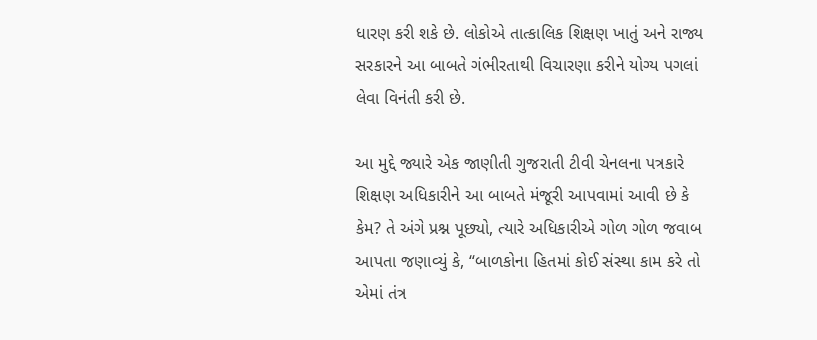ધારણ કરી શકે છે. લોકોએ તાત્કાલિક શિક્ષણ ખાતું અને રાજ્ય સરકારને આ બાબતે ગંભીરતાથી વિચારણા કરીને યોગ્ય પગલાં લેવા વિનંતી કરી છે.

આ મુદ્દે જ્યારે એક જાણીતી ગુજરાતી ટીવી ચેનલના પત્રકારે શિક્ષણ અધિકારીને આ બાબતે મંજૂરી આપવામાં આવી છે કે કેમ? તે અંગે પ્રશ્ન પૂછ્યો, ત્યારે અધિકારીએ ગોળ ગોળ જવાબ આપતા જણાવ્યું કે, “બાળકોના હિતમાં કોઈ સંસ્થા કામ કરે તો એમાં તંત્ર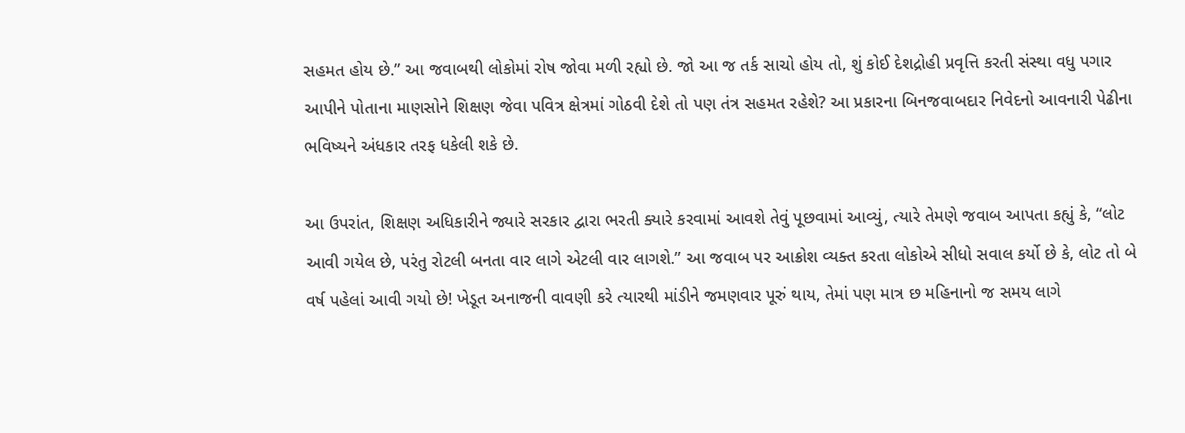સહમત હોય છે.” આ જવાબથી લોકોમાં રોષ જોવા મળી રહ્યો છે. જો આ જ તર્ક સાચો હોય તો, શું કોઈ દેશદ્રોહી પ્રવૃત્તિ કરતી સંસ્થા વધુ પગાર આપીને પોતાના માણસોને શિક્ષણ જેવા પવિત્ર ક્ષેત્રમાં ગોઠવી દેશે તો પણ તંત્ર સહમત રહેશે? આ પ્રકારના બિનજવાબદાર નિવેદનો આવનારી પેઢીના ભવિષ્યને અંધકાર તરફ ધકેલી શકે છે.

આ ઉપરાંત, શિક્ષણ અધિકારીને જ્યારે સરકાર દ્વારા ભરતી ક્યારે કરવામાં આવશે તેવું પૂછવામાં આવ્યું, ત્યારે તેમણે જવાબ આપતા કહ્યું કે, “લોટ આવી ગયેલ છે, પરંતુ રોટલી બનતા વાર લાગે એટલી વાર લાગશે.” આ જવાબ પર આક્રોશ વ્યક્ત કરતા લોકોએ સીધો સવાલ કર્યો છે કે, લોટ તો બે વર્ષ પહેલાં આવી ગયો છે! ખેડૂત અનાજની વાવણી કરે ત્યારથી માંડીને જમણવાર પૂરું થાય, તેમાં પણ માત્ર છ મહિનાનો જ સમય લાગે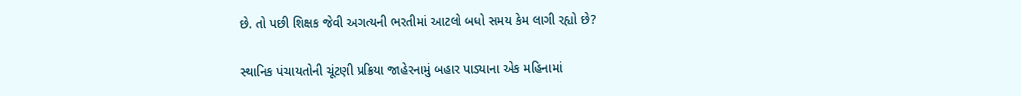છે. તો પછી શિક્ષક જેવી અગત્યની ભરતીમાં આટલો બધો સમય કેમ લાગી રહ્યો છે?

સ્થાનિક પંચાયતોની ચૂંટણી પ્રક્રિયા જાહેરનામું બહાર પાડ્યાના એક મહિનામાં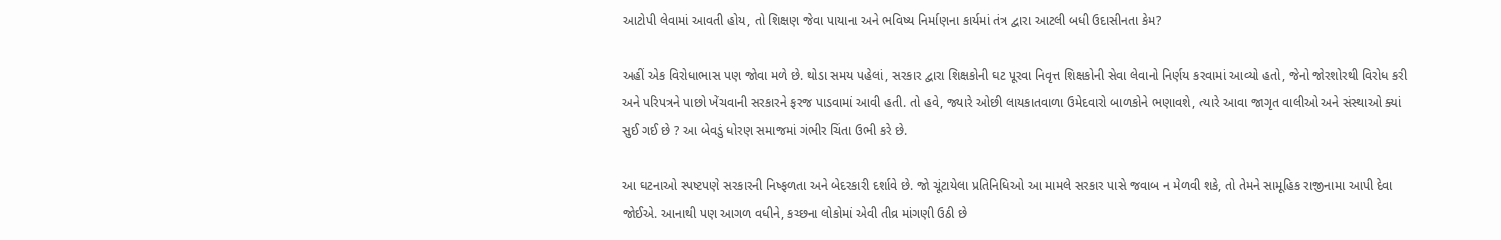આટોપી લેવામાં આવતી હોય, તો શિક્ષણ જેવા પાયાના અને ભવિષ્ય નિર્માણના કાર્યમાં તંત્ર દ્વારા આટલી બધી ઉદાસીનતા કેમ?

અહીં એક વિરોધાભાસ પણ જોવા મળે છે. થોડા સમય પહેલાં, સરકાર દ્વારા શિક્ષકોની ઘટ પૂરવા નિવૃત્ત શિક્ષકોની સેવા લેવાનો નિર્ણય કરવામાં આવ્યો હતો, જેનો જોરશોરથી વિરોધ કરી અને પરિપત્રને પાછો ખેંચવાની સરકારને ફરજ પાડવામાં આવી હતી. તો હવે, જ્યારે ઓછી લાયકાતવાળા ઉમેદવારો બાળકોને ભણાવશે, ત્યારે આવા જાગૃત વાલીઓ અને સંસ્થાઓ ક્યાં સુઈ ગઈ છે ? આ બેવડું ધોરણ સમાજમાં ગંભીર ચિંતા ઉભી કરે છે.

આ ઘટનાઓ સ્પષ્ટપણે સરકારની નિષ્ફળતા અને બેદરકારી દર્શાવે છે. જો ચૂંટાયેલા પ્રતિનિધિઓ આ મામલે સરકાર પાસે જવાબ ન મેળવી શકે, તો તેમને સામૂહિક રાજીનામા આપી દેવા જોઈએ. આનાથી પણ આગળ વધીને, કચ્છના લોકોમાં એવી તીવ્ર માંગણી ઉઠી છે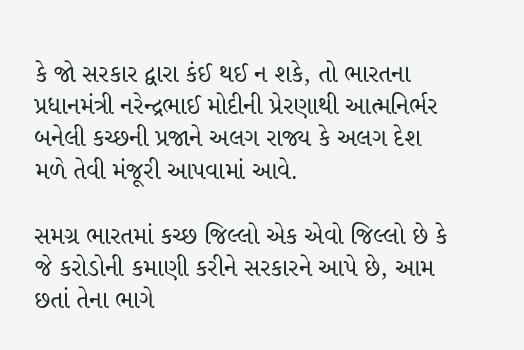કે જો સરકાર દ્વારા કંઈ થઈ ન શકે, તો ભારતના પ્રધાનમંત્રી નરેન્દ્રભાઈ મોદીની પ્રેરણાથી આત્મનિર્ભર બનેલી કચ્છની પ્રજાને અલગ રાજ્ય કે અલગ દેશ મળે તેવી મંજૂરી આપવામાં આવે.

સમગ્ર ભારતમાં કચ્છ જિલ્લો એક એવો જિલ્લો છે કે જે કરોડોની કમાણી કરીને સરકારને આપે છે, આમ છતાં તેના ભાગે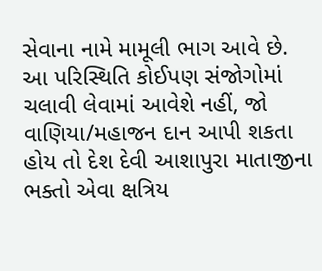સેવાના નામે મામૂલી ભાગ આવે છે. આ પરિસ્થિતિ કોઈપણ સંજોગોમાં ચલાવી લેવામાં આવેશે નહીં, જો વાણિયા/મહાજન દાન આપી શકતા હોય તો દેશ દેવી આશાપુરા માતાજીના ભક્તો એવા ક્ષત્રિય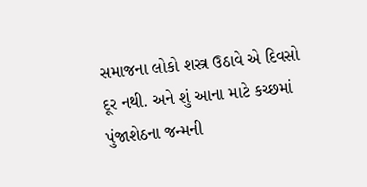સમાજના લોકો શસ્ત્ર ઉઠાવે એ દિવસો દૂર નથી. અને શું આના માટે કચ્છમાં પુંજાશેઠના જન્મની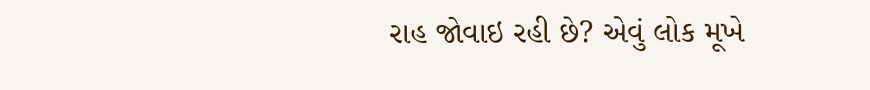રાહ જોવાઇ રહી છે? એવું લોક મૂખે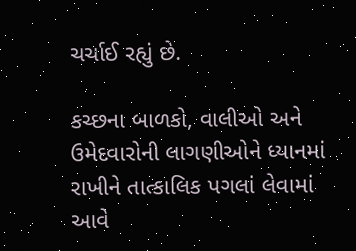ચર્ચાઈ રહ્યું છે.

કચ્છના બાળકો, વાલીઓ અને ઉમેદવારોની લાગણીઓને ધ્યાનમાં રાખીને તાત્કાલિક પગલાં લેવામાં આવે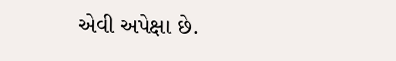એવી અપેક્ષા છે.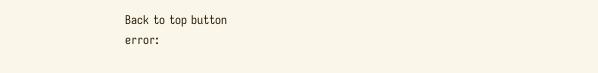Back to top button
error: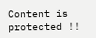Content is protected !!